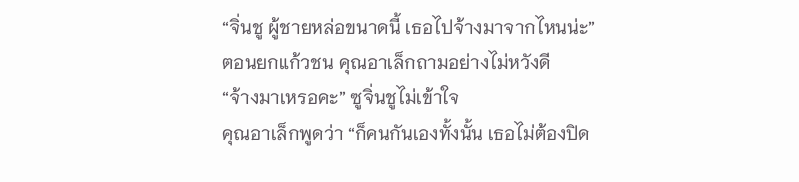“จิ่นชู ผู้ชายหล่อขนาดนี้ เธอไปจ้างมาจากไหนน่ะ”
ตอนยกแก้วชน คุณอาเล็กถามอย่างไม่หวังดี
“จ้างมาเหรอคะ” ซูจิ่นชูไม่เข้าใจ
คุณอาเล็กพูดว่า “ก็คนกันเองทั้งนั้น เธอไม่ต้องปิด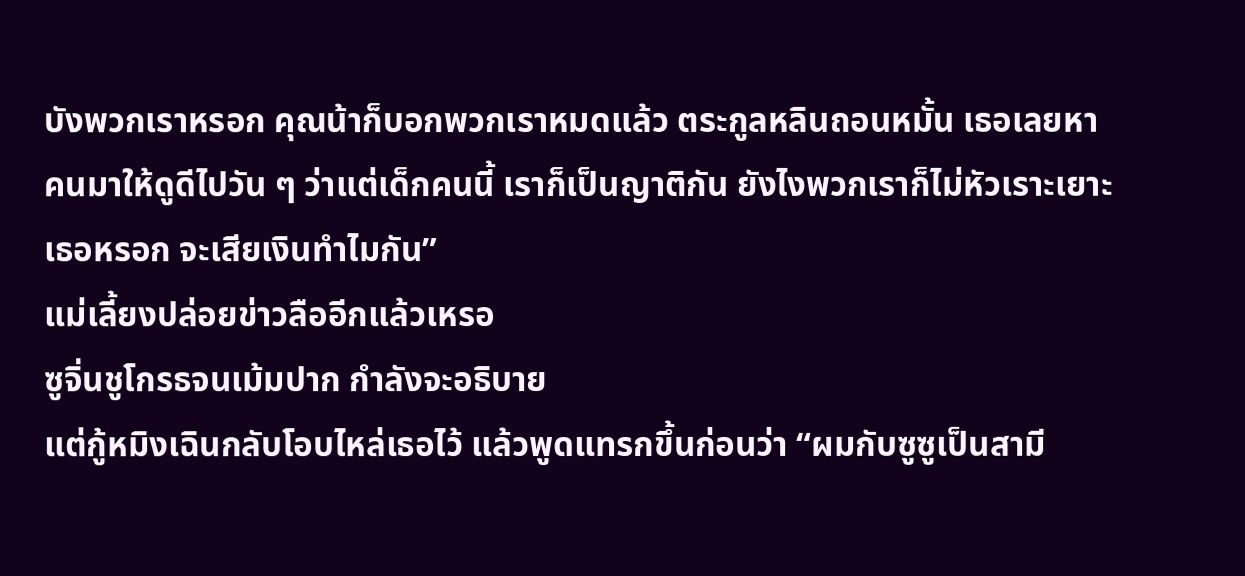บังพวกเราหรอก คุณน้าก็บอกพวกเราหมดแล้ว ตระกูลหลินถอนหมั้น เธอเลยหาคนมาให้ดูดีไปวัน ๆ ว่าแต่เด็กคนนี้ เราก็เป็นญาติกัน ยังไงพวกเราก็ไม่หัวเราะเยาะเธอหรอก จะเสียเงินทำไมกัน”
แม่เลี้ยงปล่อยข่าวลืออีกแล้วเหรอ
ซูจิ่นชูโกรธจนเม้มปาก กำลังจะอธิบาย
แต่กู้หมิงเฉินกลับโอบไหล่เธอไว้ แล้วพูดแทรกขึ้นก่อนว่า “ผมกับซูซูเป็นสามี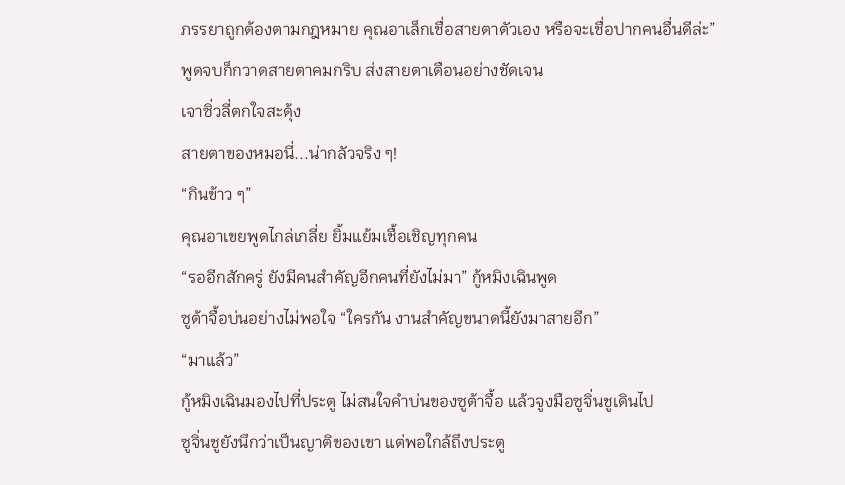ภรรยาถูกต้องตามกฎหมาย คุณอาเล็กเชื่อสายตาตัวเอง หรือจะเชื่อปากคนอื่นดีล่ะ”
พูดจบก็กวาดสายตาคมกริบ ส่งสายตาเตือนอย่างชัดเจน
เจาซิ่วลี่ตกใจสะดุ้ง
สายตาของหมอนี่...น่ากลัวจริง ๆ!
“กินข้าว ๆ”
คุณอาเขยพูดไกล่เกลี่ย ยิ้มแย้มเชื้อเชิญทุกคน
“รออีกสักครู่ ยังมีคนสำคัญอีกคนที่ยังไม่มา” กู้หมิงเฉินพูด
ซูต้าจื้อบ่นอย่างไม่พอใจ “ใครกัน งานสำคัญขนาดนี้ยังมาสายอีก”
“มาแล้ว”
กู้หมิงเฉินมองไปที่ประตู ไม่สนใจคำบ่นของซูต้าจื้อ แล้วจูงมือซูจิ่นชูเดินไป
ซูจิ่นชูยังนึกว่าเป็นญาติของเขา แต่พอใกล้ถึงประตู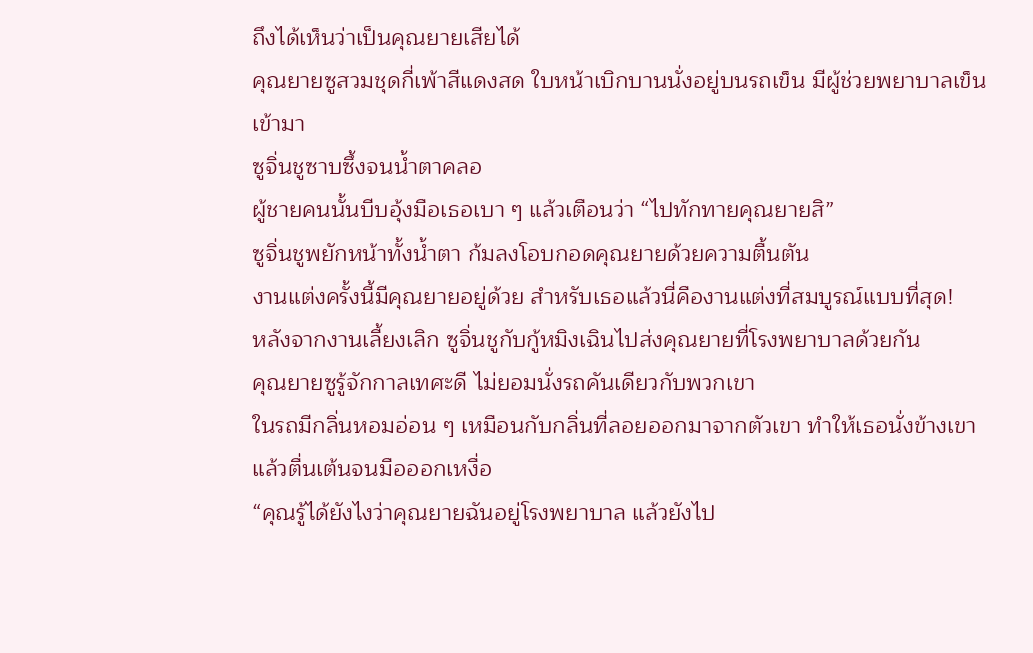ถึงได้เห็นว่าเป็นคุณยายเสียได้
คุณยายซูสวมชุดกี่เพ้าสีแดงสด ใบหน้าเบิกบานนั่งอยู่บนรถเข็น มีผู้ช่วยพยาบาลเข็นเข้ามา
ซูจิ่นชูซาบซึ้งจนน้ำตาคลอ
ผู้ชายคนนั้นบีบอุ้งมือเธอเบา ๆ แล้วเตือนว่า “ไปทักทายคุณยายสิ”
ซูจิ่นชูพยักหน้าทั้งน้ำตา ก้มลงโอบกอดคุณยายด้วยความตื้นตัน
งานแต่งครั้งนี้มีคุณยายอยู่ด้วย สำหรับเธอแล้วนี่คืองานแต่งที่สมบูรณ์แบบที่สุด!
หลังจากงานเลี้ยงเลิก ซูจิ่นชูกับกู้หมิงเฉินไปส่งคุณยายที่โรงพยาบาลด้วยกัน
คุณยายซูรู้จักกาลเทศะดี ไม่ยอมนั่งรถคันเดียวกับพวกเขา
ในรถมีกลิ่นหอมอ่อน ๆ เหมือนกับกลิ่นที่ลอยออกมาจากตัวเขา ทำให้เธอนั่งข้างเขาแล้วตื่นเต้นจนมือออกเหงื่อ
“คุณรู้ได้ยังไงว่าคุณยายฉันอยู่โรงพยาบาล แล้วยังไป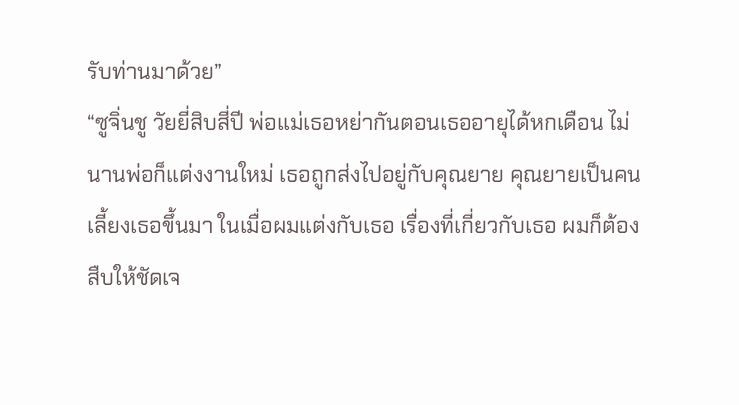รับท่านมาด้วย”
“ซูจิ่นชู วัยยี่สิบสี่ปี พ่อแม่เธอหย่ากันตอนเธออายุได้หกเดือน ไม่นานพ่อก็แต่งงานใหม่ เธอถูกส่งไปอยู่กับคุณยาย คุณยายเป็นคนเลี้ยงเธอขึ้นมา ในเมื่อผมแต่งกับเธอ เรื่องที่เกี่ยวกับเธอ ผมก็ต้องสืบให้ชัดเจ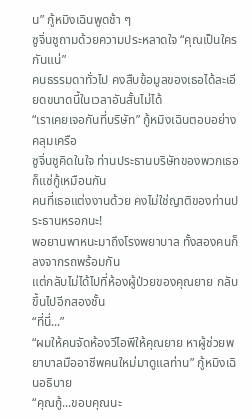น” กู้หมิงเฉินพูดช้า ๆ
ซูจิ่นชูถามด้วยความประหลาดใจ “คุณเป็นใครกันแน่”
คนธรรมดาทั่วไป คงสืบข้อมูลของเธอได้ละเอียดขนาดนี้ในเวลาอันสั้นไม่ได้
“เราเคยเจอกันที่บริษัท” กู้หมิงเฉินตอบอย่างคลุมเครือ
ซูจิ่นชูคิดในใจ ท่านประธานบริษัทของพวกเธอก็แซ่กู้เหมือนกัน
คนที่เธอแต่งงานด้วย คงไม่ใช่ญาติของท่านประธานหรอกนะ!
พอยานพาหนะมาถึงโรงพยาบาล ทั้งสองคนก็ลงจากรถพร้อมกัน
แต่กลับไม่ได้ไปที่ห้องผู้ป่วยของคุณยาย กลับขึ้นไปอีกสองชั้น
“ที่นี่...”
“ผมให้คนจัดห้องวีไอพีให้คุณยาย หาผู้ช่วยพยาบาลมืออาชีพคนใหม่มาดูแลท่าน” กู้หมิงเฉินอธิบาย
“คุณกู้...ขอบคุณนะ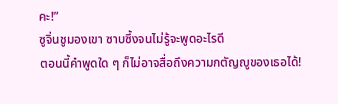คะ!”
ซูจิ่นชูมองเขา ซาบซึ้งจนไม่รู้จะพูดอะไรดี
ตอนนี้คำพูดใด ๆ ก็ไม่อาจสื่อถึงความกตัญญูของเธอได้!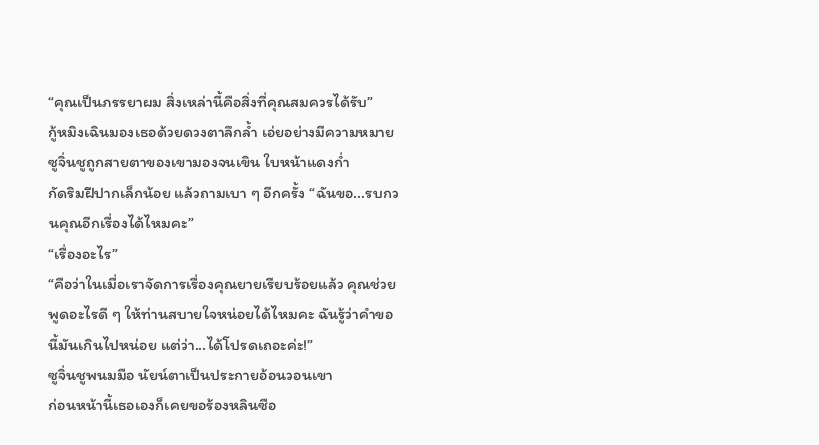“คุณเป็นภรรยาผม สิ่งเหล่านี้คือสิ่งที่คุณสมควรได้รับ”
กู้หมิงเฉินมองเธอด้วยดวงตาลึกล้ำ เอ่ยอย่างมีความหมาย
ซูจิ่นชูถูกสายตาของเขามองจนเขิน ใบหน้าแดงก่ำ
กัดริมฝีปากเล็กน้อย แล้วถามเบา ๆ อีกครั้ง “ฉันขอ...รบกวนคุณอีกเรื่องได้ไหมคะ”
“เรื่องอะไร”
“คือว่าในเมื่อเราจัดการเรื่องคุณยายเรียบร้อยแล้ว คุณช่วยพูดอะไรดี ๆ ให้ท่านสบายใจหน่อยได้ไหมคะ ฉันรู้ว่าคำขอนี้มันเกินไปหน่อย แต่ว่า...ได้โปรดเถอะค่ะ!”
ซูจิ่นชูพนมมือ นัยน์ตาเป็นประกายอ้อนวอนเขา
ก่อนหน้านี้เธอเองก็เคยขอร้องหลินซือ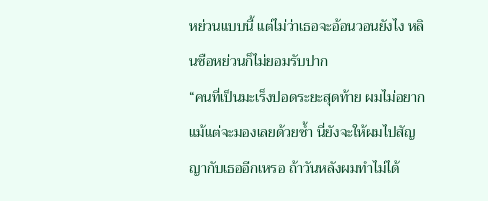หย่วนแบบนี้ แต่ไม่ว่าเธอจะอ้อนวอนยังไง หลินซือหย่วนก็ไม่ยอมรับปาก
“คนที่เป็นมะเร็งปอดระยะสุดท้าย ผมไม่อยากแม้แต่จะมองเลยด้วยซ้ำ นี่ยังจะให้ผมไปสัญญากับเธออีกเหรอ ถ้าวันหลังผมทำไม่ได้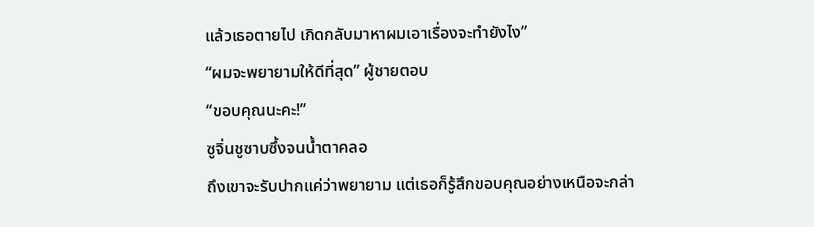แล้วเธอตายไป เกิดกลับมาหาผมเอาเรื่องจะทำยังไง”
“ผมจะพยายามให้ดีที่สุด” ผู้ชายตอบ
“ขอบคุณนะคะ!”
ซูจิ่นชูซาบซึ้งจนน้ำตาคลอ
ถึงเขาจะรับปากแค่ว่าพยายาม แต่เธอก็รู้สึกขอบคุณอย่างเหนือจะกล่า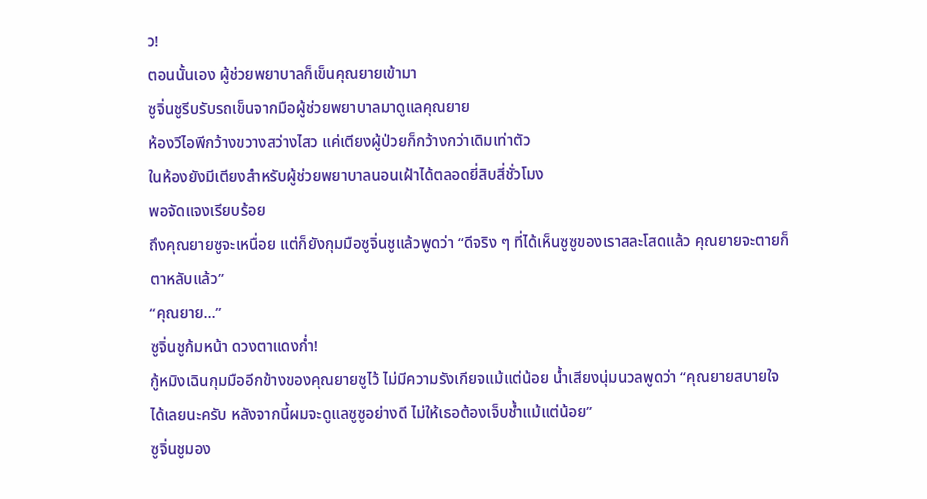ว!
ตอนนั้นเอง ผู้ช่วยพยาบาลก็เข็นคุณยายเข้ามา
ซูจิ่นชูรีบรับรถเข็นจากมือผู้ช่วยพยาบาลมาดูแลคุณยาย
ห้องวีไอพีกว้างขวางสว่างไสว แค่เตียงผู้ป่วยก็กว้างกว่าเดิมเท่าตัว
ในห้องยังมีเตียงสำหรับผู้ช่วยพยาบาลนอนเฝ้าได้ตลอดยี่สิบสี่ชั่วโมง
พอจัดแจงเรียบร้อย
ถึงคุณยายซูจะเหนื่อย แต่ก็ยังกุมมือซูจิ่นชูแล้วพูดว่า “ดีจริง ๆ ที่ได้เห็นซูซูของเราสละโสดแล้ว คุณยายจะตายก็ตาหลับแล้ว”
“คุณยาย...”
ซูจิ่นชูก้มหน้า ดวงตาแดงก่ำ!
กู้หมิงเฉินกุมมืออีกข้างของคุณยายซูไว้ ไม่มีความรังเกียจแม้แต่น้อย น้ำเสียงนุ่มนวลพูดว่า “คุณยายสบายใจได้เลยนะครับ หลังจากนี้ผมจะดูแลซูซูอย่างดี ไม่ให้เธอต้องเจ็บช้ำแม้แต่น้อย”
ซูจิ่นชูมอง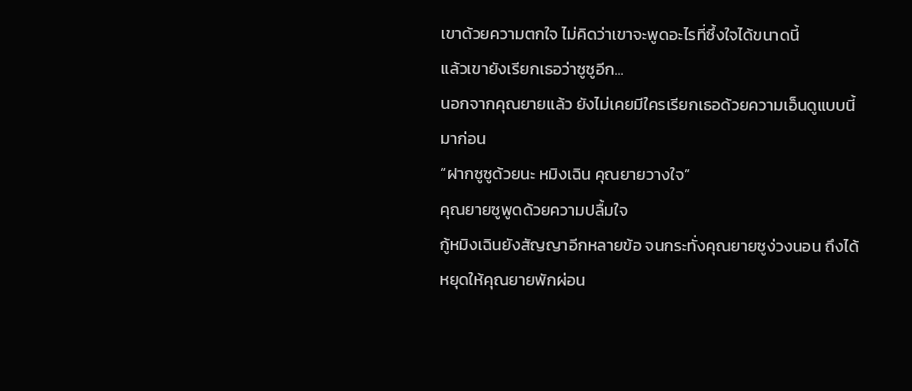เขาด้วยความตกใจ ไม่คิดว่าเขาจะพูดอะไรที่ซึ้งใจได้ขนาดนี้
แล้วเขายังเรียกเธอว่าซูซูอีก...
นอกจากคุณยายแล้ว ยังไม่เคยมีใครเรียกเธอด้วยความเอ็นดูแบบนี้มาก่อน
“ฝากซูซูด้วยนะ หมิงเฉิน คุณยายวางใจ”
คุณยายซูพูดด้วยความปลื้มใจ
กู้หมิงเฉินยังสัญญาอีกหลายข้อ จนกระทั่งคุณยายซูง่วงนอน ถึงได้หยุดให้คุณยายพักผ่อน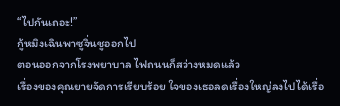“ไปกันเถอะ!”
กู้หมิงเฉินพาซูจิ่นชูออกไป
ตอนออกจากโรงพยาบาล ไฟถนนก็สว่างหมดแล้ว
เรื่องของคุณยายจัดการเรียบร้อย ใจของเธอลดเรื่องใหญ่ลงไปได้เรื่อ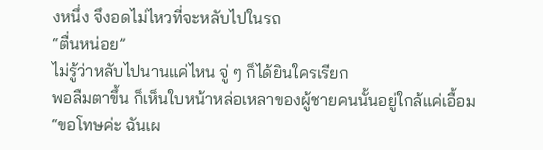งหนึ่ง จึงอดไม่ไหวที่จะหลับไปในรถ
“ตื่นหน่อย”
ไม่รู้ว่าหลับไปนานแค่ไหน จู่ ๆ ก็ได้ยินใครเรียก
พอลืมตาขึ้น ก็เห็นใบหน้าหล่อเหลาของผู้ชายคนนั้นอยู่ใกล้แค่เอื้อม
“ขอโทษค่ะ ฉันเผ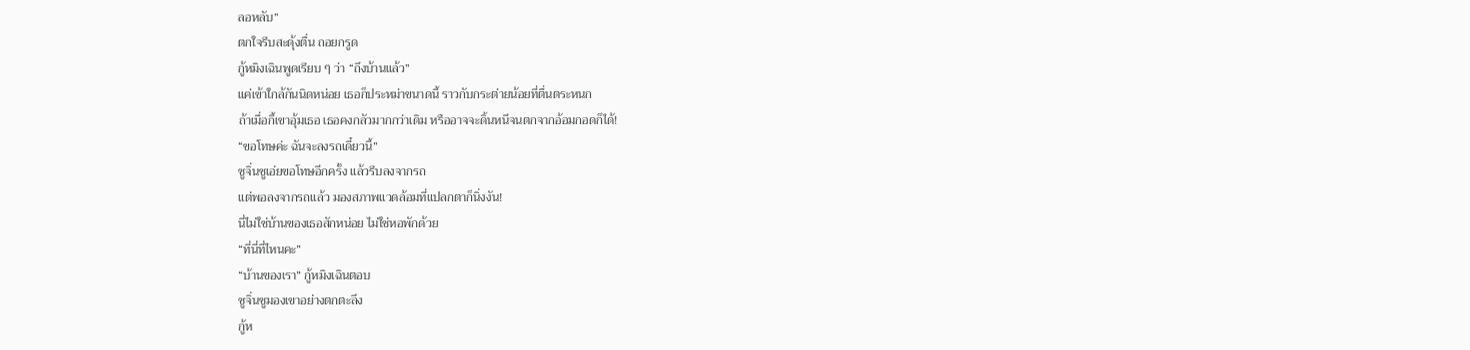ลอหลับ”
ตกใจรีบสะดุ้งตื่น ถอยกรูด
กู้หมิงเฉินพูดเรียบ ๆ ว่า “ถึงบ้านแล้ว”
แค่เข้าใกล้กันนิดหน่อย เธอก็ประหม่าขนาดนี้ ราวกับกระต่ายน้อยที่ตื่นตระหนก
ถ้าเมื่อกี้เขาอุ้มเธอ เธอคงกลัวมากกว่าเดิม หรืออาจจะดิ้นหนีจนตกจากอ้อมกอดก็ได้!
“ขอโทษค่ะ ฉันจะลงรถเดี๋ยวนี้”
ซูจิ่นชูเอ่ยขอโทษอีกครั้ง แล้วรีบลงจากรถ
แต่พอลงจากรถแล้ว มองสภาพแวดล้อมที่แปลกตาก็นิ่งงัน!
นี่ไม่ใช่บ้านของเธอสักหน่อย ไม่ใช่หอพักด้วย
“ที่นี่ที่ไหนคะ”
“บ้านของเรา” กู้หมิงเฉินตอบ
ซูจิ่นชูมองเขาอย่างตกตะลึง
กู้ห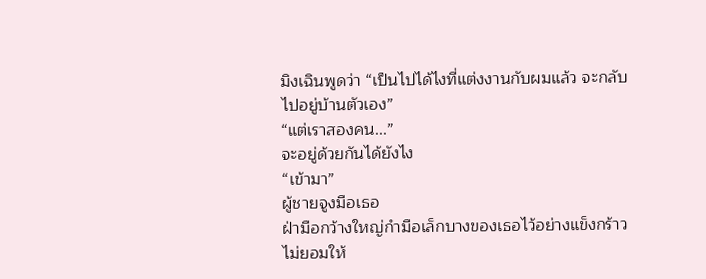มิงเฉินพูดว่า “เป็นไปได้ไงที่แต่งงานกับผมแล้ว จะกลับไปอยู่บ้านตัวเอง”
“แต่เราสองคน...”
จะอยู่ด้วยกันได้ยังไง
“เข้ามา”
ผู้ชายจูงมือเธอ
ฝ่ามือกว้างใหญ่กำมือเล็กบางของเธอไว้อย่างแข็งกร้าว ไม่ยอมให้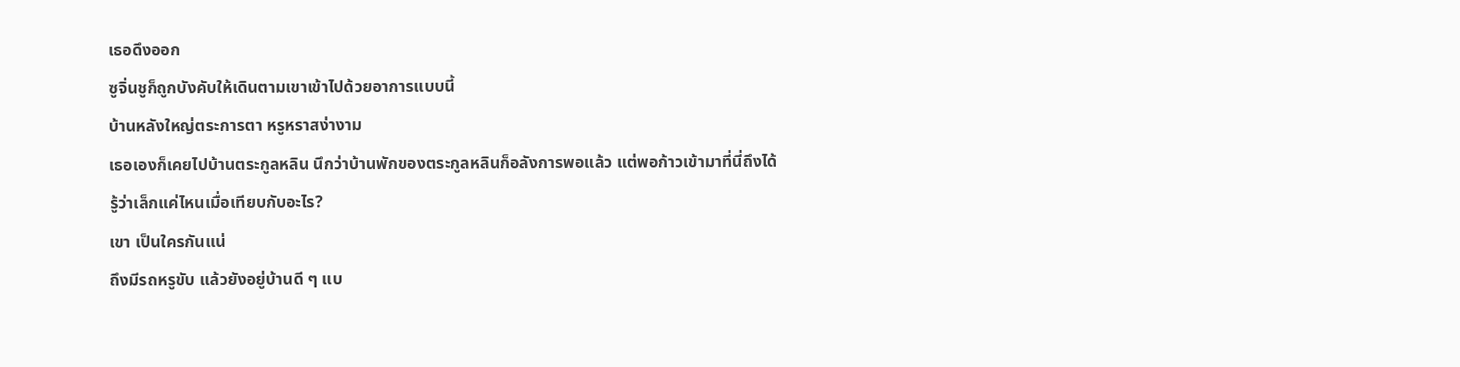เธอดึงออก
ซูจิ่นชูก็ถูกบังคับให้เดินตามเขาเข้าไปด้วยอาการแบบนี้
บ้านหลังใหญ่ตระการตา หรูหราสง่างาม
เธอเองก็เคยไปบ้านตระกูลหลิน นึกว่าบ้านพักของตระกูลหลินก็อลังการพอแล้ว แต่พอก้าวเข้ามาที่นี่ถึงได้รู้ว่าเล็กแค่ไหนเมื่อเทียบกับอะไร?
เขา เป็นใครกันแน่
ถึงมีรถหรูขับ แล้วยังอยู่บ้านดี ๆ แบ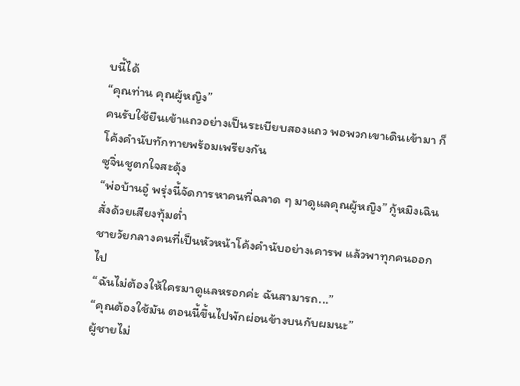บนี้ได้
“คุณท่าน คุณผู้หญิง”
คนรับใช้ยืนเข้าแถวอย่างเป็นระเบียบสองแถว พอพวกเขาเดินเข้ามา ก็โค้งคำนับทักทายพร้อมเพรียงกัน
ซูจิ่นชูตกใจสะดุ้ง
“พ่อบ้านอู๋ พรุ่งนี้จัดการหาคนที่ฉลาด ๆ มาดูแลคุณผู้หญิง” กู้หมิงเฉินสั่งด้วยเสียงทุ้มต่ำ
ชายวัยกลางคนที่เป็นหัวหน้าโค้งคำนับอย่างเคารพ แล้วพาทุกคนออกไป
“ฉันไม่ต้องให้ใครมาดูแลหรอกค่ะ ฉันสามารถ...”
“คุณต้องใช้มัน ตอนนี้ขึ้นไปพักผ่อนข้างบนกับผมนะ”
ผู้ชายไม่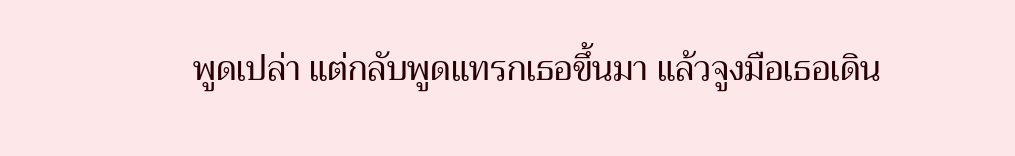พูดเปล่า แต่กลับพูดแทรกเธอขึ้นมา แล้วจูงมือเธอเดิน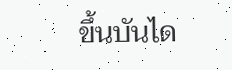ขึ้นบันได